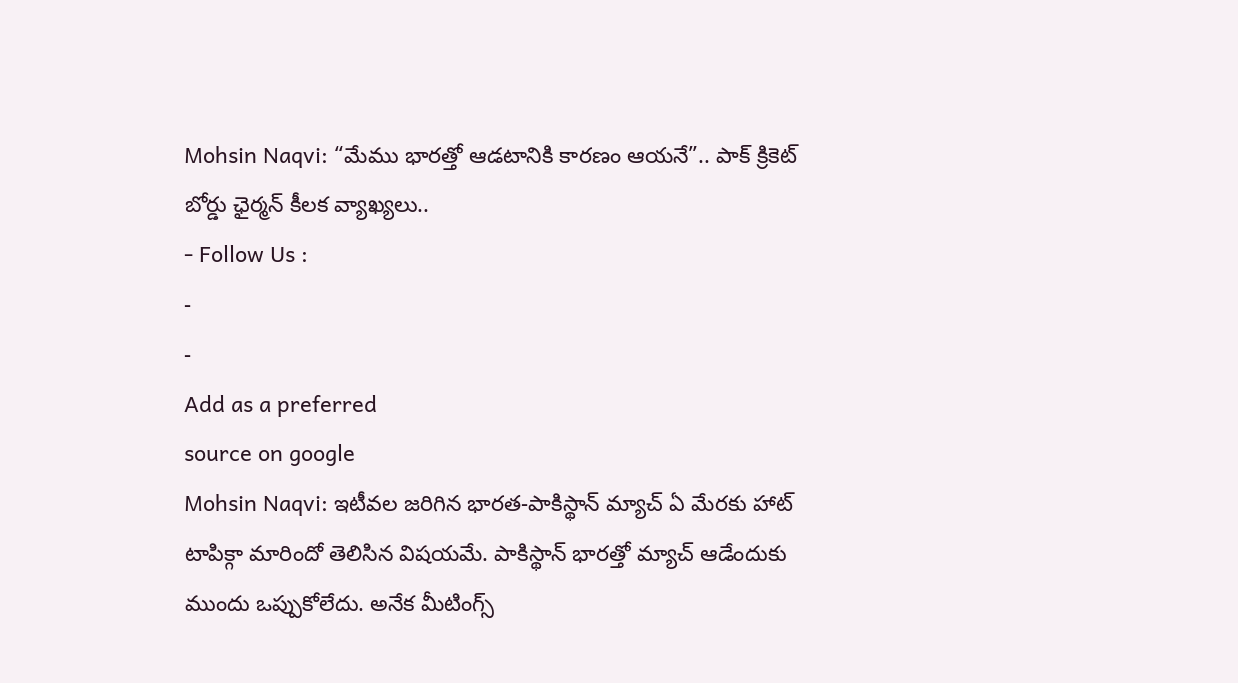Mohsin Naqvi: “మేము భారత్తో ఆడటానికి కారణం ఆయనే”.. పాక్ క్రికెట్ బోర్డు ఛైర్మన్ కీలక వ్యాఖ్యలు..
- Follow Us :
-
-
Add as a preferred
source on google
Mohsin Naqvi: ఇటీవల జరిగిన భారత-పాకిస్థాన్ మ్యాచ్ ఏ మేరకు హాట్ టాపిక్గా మారిందో తెలిసిన విషయమే. పాకిస్థాన్ భారత్తో మ్యాచ్ ఆడేందుకు ముందు ఒప్పుకోలేదు. అనేక మీటింగ్స్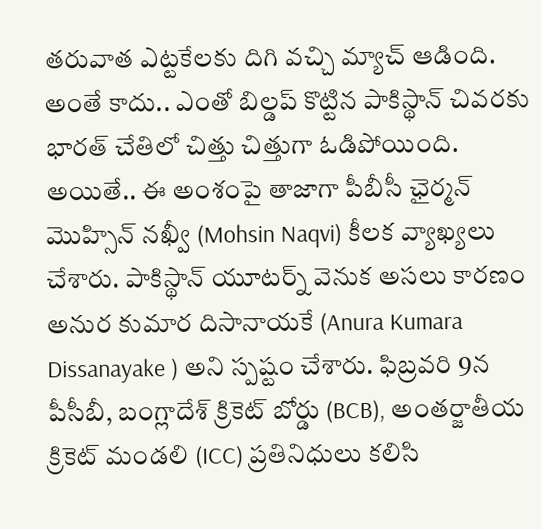తరువాత ఎట్టకేలకు దిగి వచ్చి మ్యాచ్ ఆడింది. అంతే కాదు.. ఎంతో బిల్డప్ కొట్టిన పాకిస్థాన్ చివరకు భారత్ చేతిలో చిత్తు చిత్తుగా ఓడిపోయింది. అయితే.. ఈ అంశంపై తాజాగా పీబీసీ ఛైర్మన్ మొహ్సిన్ నఖ్వీ (Mohsin Naqvi) కీలక వ్యాఖ్యలు చేశారు. పాకిస్థాన్ యూటర్న్ వెనుక అసలు కారణం అనుర కుమార దిసానాయకే (Anura Kumara Dissanayake ) అని స్పష్టం చేశారు. ఫిబ్రవరి 9న పీసీబీ, బంగ్లాదేశ్ క్రికెట్ బోర్డు (BCB), అంతర్జాతీయ క్రికెట్ మండలి (ICC) ప్రతినిధులు కలిసి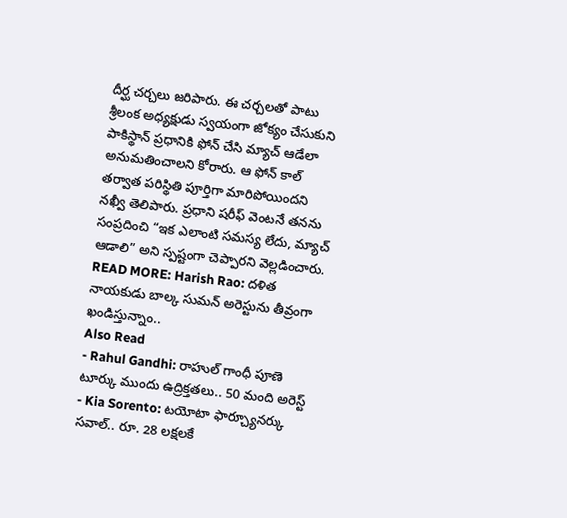దీర్ఘ చర్చలు జరిపారు. ఈ చర్చలతో పాటు శ్రీలంక అధ్యక్షుడు స్వయంగా జోక్యం చేసుకుని పాకిస్థాన్ ప్రధానికి ఫోన్ చేసి మ్యాచ్ ఆడేలా అనుమతించాలని కోరారు. ఆ ఫోన్ కాల్ తర్వాత పరిస్థితి పూర్తిగా మారిపోయిందని నఖ్వీ తెలిపారు. ప్రధాని షరీఫ్ వెంటనే తనను సంప్రదించి “ఇక ఎలాంటి సమస్య లేదు, మ్యాచ్ ఆడాలి” అని స్పష్టంగా చెప్పారని వెల్లడించారు.
READ MORE: Harish Rao: దళిత నాయకుడు బాల్క సుమన్ అరెస్టును తీవ్రంగా ఖండిస్తున్నాం..
Also Read
- Rahul Gandhi: రాహుల్ గాంధీ పూణె టూర్కు ముందు ఉద్రిక్తతలు.. 50 మంది అరెస్ట్
- Kia Sorento: టయోటా ఫార్చ్యూనర్కు సవాల్.. రూ. 28 లక్షలకే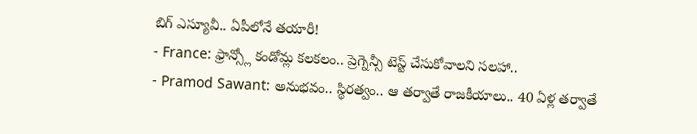బిగ్ ఎస్యూవీ.. ఏపీలోనే తయారీ!
- France: ఫ్రాన్స్లో కండోమ్ల కలకలం.. ప్రెగ్నెన్సీ టెస్ట్ చేసుకోవాలని సలహా..
- Pramod Sawant: అనుభవం.. స్థిరత్వం.. ఆ తర్వాతే రాజకీయాలు.. 40 ఏళ్ల తర్వాతే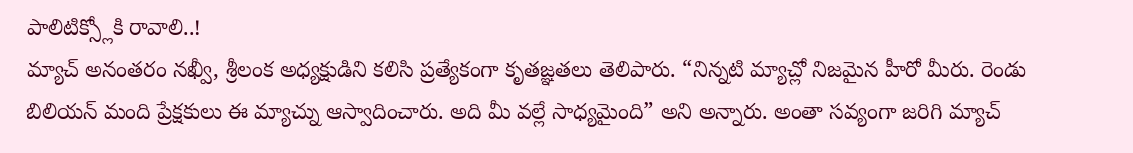పాలిటిక్స్లోకి రావాలి..!
మ్యాచ్ అనంతరం నఖ్వీ, శ్రీలంక అధ్యక్షుడిని కలిసి ప్రత్యేకంగా కృతజ్ఞతలు తెలిపారు. “నిన్నటి మ్యాచ్లో నిజమైన హీరో మీరు. రెండు బిలియన్ మంది ప్రేక్షకులు ఈ మ్యాచ్ను ఆస్వాదించారు. అది మీ వల్లే సాధ్యమైంది” అని అన్నారు. అంతా సవ్యంగా జరిగి మ్యాచ్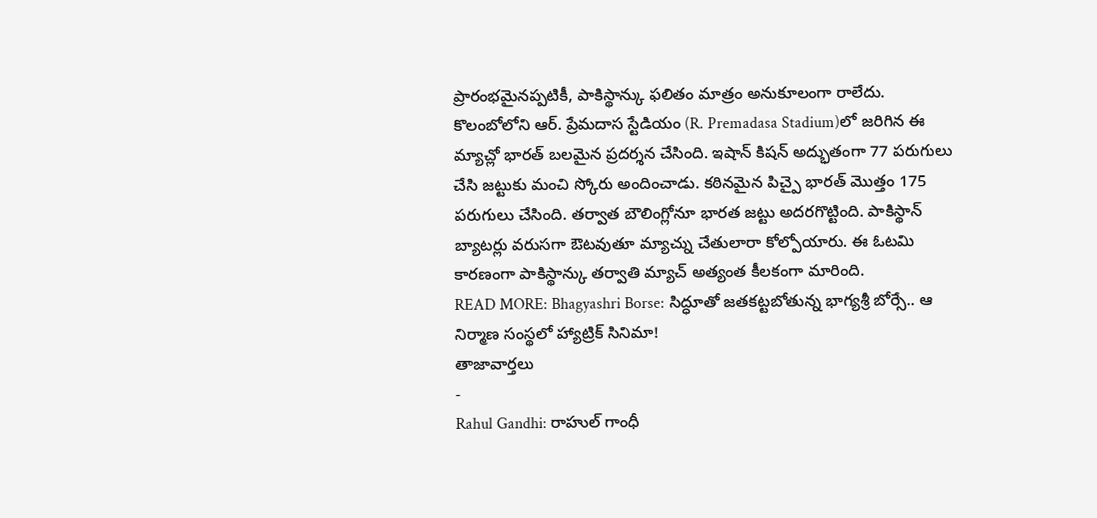ప్రారంభమైనప్పటికీ, పాకిస్థాన్కు ఫలితం మాత్రం అనుకూలంగా రాలేదు. కొలంబోలోని ఆర్. ప్రేమదాస స్టేడియం (R. Premadasa Stadium)లో జరిగిన ఈ మ్యాచ్లో భారత్ బలమైన ప్రదర్శన చేసింది. ఇషాన్ కిషన్ అద్భుతంగా 77 పరుగులు చేసి జట్టుకు మంచి స్కోరు అందించాడు. కఠినమైన పిచ్పై భారత్ మొత్తం 175 పరుగులు చేసింది. తర్వాత బౌలింగ్లోనూ భారత జట్టు అదరగొట్టింది. పాకిస్థాన్ బ్యాటర్లు వరుసగా ఔటవుతూ మ్యాచ్ను చేతులారా కోల్పోయారు. ఈ ఓటమి కారణంగా పాకిస్థాన్కు తర్వాతి మ్యాచ్ అత్యంత కీలకంగా మారింది.
READ MORE: Bhagyashri Borse: సిద్ధూతో జతకట్టబోతున్న భాగ్యశ్రీ బోర్సే.. ఆ నిర్మాణ సంస్థలో హ్యాట్రిక్ సినిమా!
తాజావార్తలు
-
Rahul Gandhi: రాహుల్ గాంధీ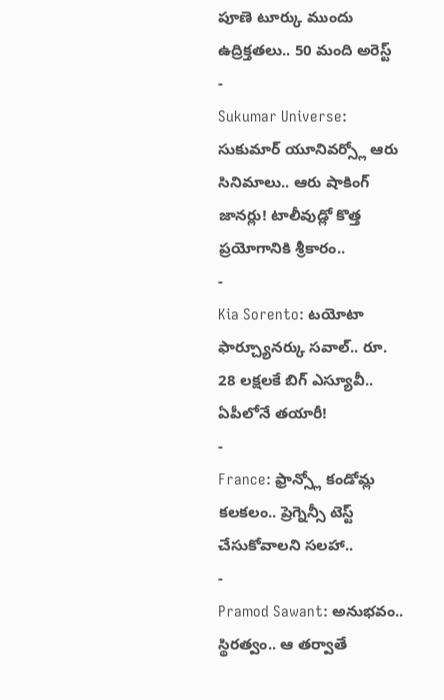పూణె టూర్కు ముందు ఉద్రిక్తతలు.. 50 మంది అరెస్ట్
-
Sukumar Universe: సుకుమార్ యూనివర్స్లో ఆరు సినిమాలు.. ఆరు షాకింగ్ జానర్లు! టాలీవుడ్లో కొత్త ప్రయోగానికి శ్రీకారం..
-
Kia Sorento: టయోటా ఫార్చ్యూనర్కు సవాల్.. రూ. 28 లక్షలకే బిగ్ ఎస్యూవీ.. ఏపీలోనే తయారీ!
-
France: ఫ్రాన్స్లో కండోమ్ల కలకలం.. ప్రెగ్నెన్సీ టెస్ట్ చేసుకోవాలని సలహా..
-
Pramod Sawant: అనుభవం.. స్థిరత్వం.. ఆ తర్వాతే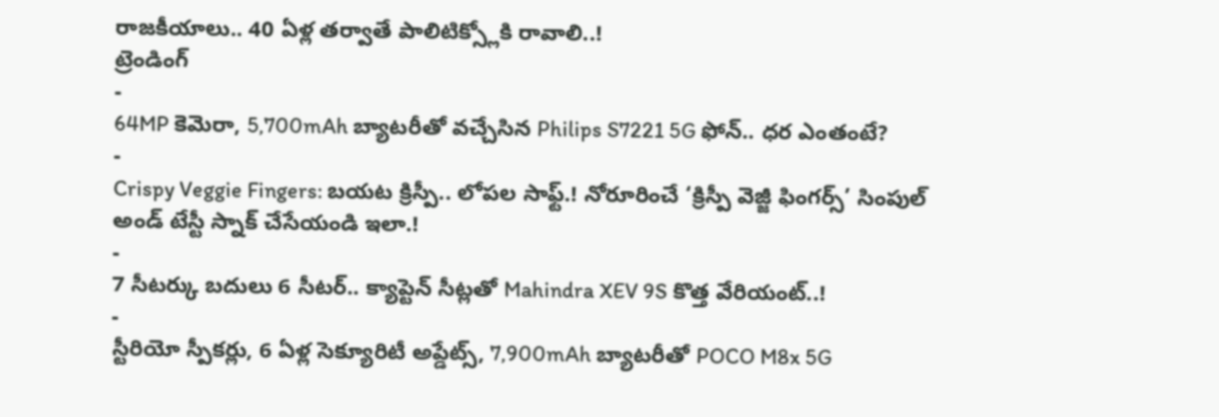రాజకీయాలు.. 40 ఏళ్ల తర్వాతే పాలిటిక్స్లోకి రావాలి..!
ట్రెండింగ్
-
64MP కెమెరా, 5,700mAh బ్యాటరీతో వచ్చేసిన Philips S7221 5G ఫోన్.. ధర ఎంతంటే?
-
Crispy Veggie Fingers: బయట క్రిస్పీ.. లోపల సాఫ్ట్.! నోరూరించే ‘క్రిస్పీ వెజ్జీ ఫింగర్స్’ సింపుల్ అండ్ టేస్టీ స్నాక్ చేసేయండి ఇలా.!
-
7 సీటర్కు బదులు 6 సీటర్.. క్యాప్టెన్ సీట్లతో Mahindra XEV 9S కొత్త వేరియంట్..!
-
స్టీరియో స్పీకర్లు, 6 ఏళ్ల సెక్యూరిటీ అప్డేట్స్, 7,900mAh బ్యాటరీతో POCO M8x 5G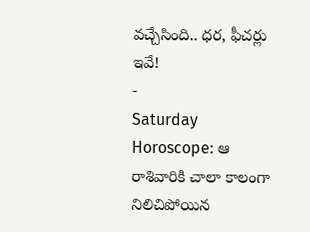వచ్చేసింది.. ధర, ఫీచర్లు ఇవే!
-
Saturday Horoscope: ఆ రాశివారికి చాలా కాలంగా నిలిచిపోయిన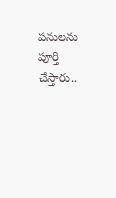పనులను పూర్తి చేస్తారు..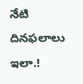నేటి దినఫలాలు ఇలా.!